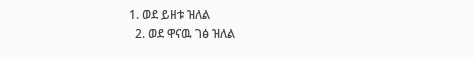1. ወደ ይዘቱ ዝለል
  2. ወደ ዋናዉ ገፅ ዝለል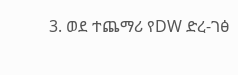3. ወደ ተጨማሪ የDW ድረ-ገፅ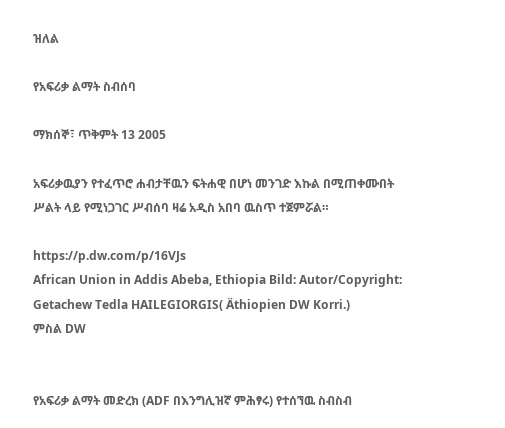ዝለል

የአፍሪቃ ልማት ስብሰባ

ማክሰኞ፣ ጥቅምት 13 2005

አፍሪቃዉያን የተፈጥሮ ሐብታቸዉን ፍትሐዊ በሆነ መንገድ እኩል በሚጠቀሙበት ሥልት ላይ የሚነጋገር ሥብሰባ ዛሬ አዲስ አበባ ዉስጥ ተጀምሯል።

https://p.dw.com/p/16VJs
African Union in Addis Abeba, Ethiopia Bild: Autor/Copyright: Getachew Tedla HAILEGIORGIS( Äthiopien DW Korri.)
ምስል DW


የአፍሪቃ ልማት መድረክ (ADF በእንግሊዝኛ ምሕፃሩ) የተሰኘዉ ስብስብ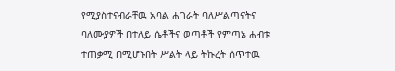የሚያስተናብራቸዉ አባል ሐገራት ባለሥልጣናትና ባለሙያዎች በተለይ ሴቶችና ወጣቶች የምጣኔ ሐብቱ ተጠቃሚ በሚሆኑበት ሥልት ላይ ትኩረት ሰጥተዉ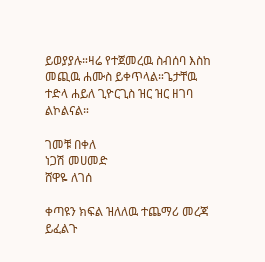ይወያያሉ።ዛሬ የተጀመረዉ ስብሰባ እስከ መጪዉ ሐሙስ ይቀጥላል።ጌታቸዉ ተድላ ሐይለ ጊዮርጊስ ዝር ዝር ዘገባ ልኮልናል።

ገመቹ በቀለ
ነጋሽ መሀመድ
ሸዋዬ ለገሰ

ቀጣዩን ክፍል ዝለለዉ ተጨማሪ መረጃ ይፈልጉ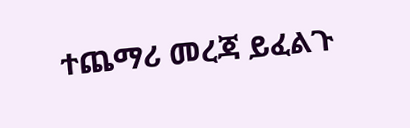ተጨማሪ መረጃ ይፈልጉ